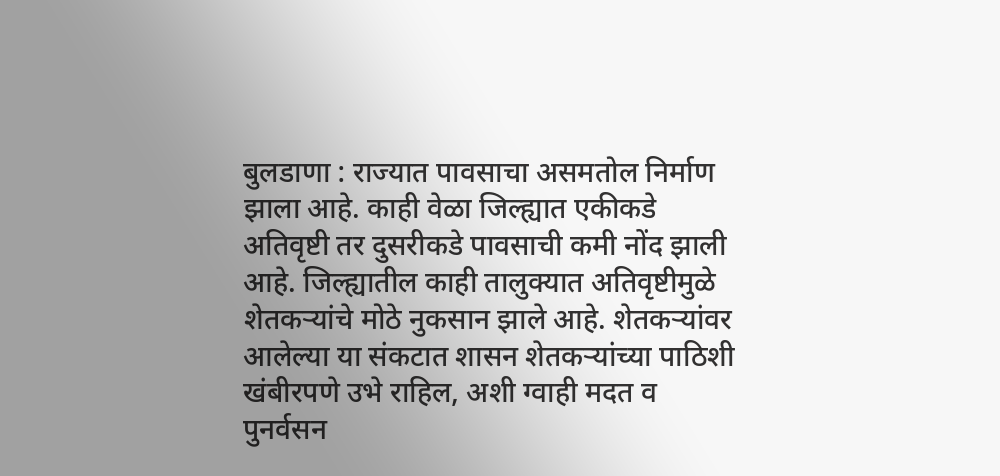बुलडाणा : राज्यात पावसाचा असमतोल निर्माण झाला आहे. काही वेळा जिल्ह्यात एकीकडे अतिवृष्टी तर दुसरीकडे पावसाची कमी नोंद झाली आहे. जिल्ह्यातील काही तालुक्यात अतिवृष्टीमुळे शेतकऱ्यांचे मोठे नुकसान झाले आहे. शेतकऱ्यांवर आलेल्या या संकटात शासन शेतकऱ्यांच्या पाठिशी खंबीरपणे उभे राहिल, अशी ग्वाही मदत व पुनर्वसन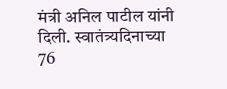मंत्री अनिल पाटील यांनी दिली. स्वातंत्र्यदिनाच्या 76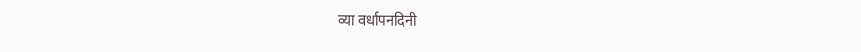व्या वर्धापनदिनी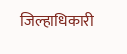जिल्हाधिकारी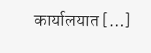कार्यालयात […]